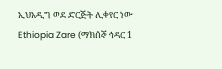ኢህአዲግ ወደ ድርጅት ሊቀየር ነው
Ethiopia Zare (ማክሰኞ ኅዳር 1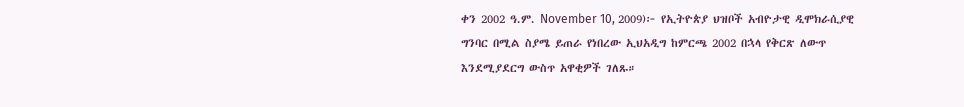ቀን 2002 ዓ.ም. November 10, 2009)፦ የኢትዮጵያ ህዝቦች አብዮታዊ ዲሞክራሲያዊ ግንባር በሚል ስያሜ ይጠራ የነበረው ኢህአዲግ ከምርጫ 2002 በኋላ የቅርጽ ለውጥ እንደሚያደርግ ውስጥ አዋቂዎች ገለጹ።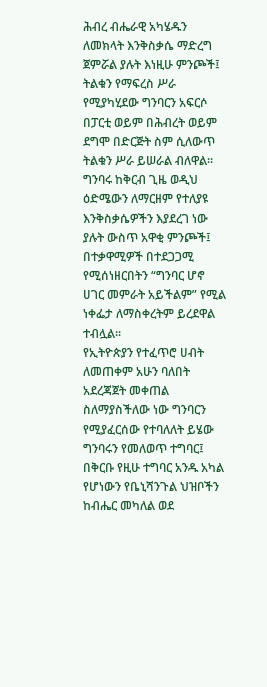ሕብረ ብሔራዊ አካሄዱን ለመክላት እንቅስቃሴ ማድረግ ጀምሯል ያሉት እነዚሁ ምንጮች፤ ትልቁን የማፍረስ ሥራ የሚያካሂደው ግንባርን አፍርሶ በፓርቲ ወይም በሕብረት ወይም ደግሞ በድርጅት ስም ሲለውጥ ትልቁን ሥራ ይሠራል ብለዋል።
ግንባሩ ከቅርብ ጊዜ ወዲህ ዕድሜውን ለማርዘም የተለያዩ እንቅስቃሴዎችን እያደረገ ነው ያሉት ውስጥ አዋቂ ምንጮች፤ በተቃዋሚዎች በተደጋጋሚ የሚሰነዘርበትን “ግንባር ሆኖ ሀገር መምራት አይችልም” የሚል ነቀፌታ ለማስቀረትም ይረደዋል ተብሏል።
የኢትዮጵያን የተፈጥሮ ሀብት ለመጠቀም አሁን ባለበት አደረጃጀት መቀጠል ስለማያስችለው ነው ግንባርን የሚያፈርሰው የተባለለት ይሄው ግንባሩን የመለወጥ ተግባር፤ በቅርቡ የዚሁ ተግባር አንዱ አካል የሆነውን የቤኒሻንጉል ህዝቦችን ከብሔር መካለል ወደ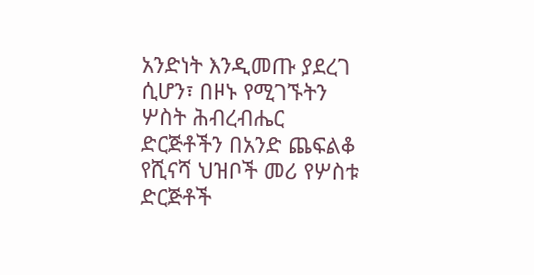አንድነት እንዲመጡ ያደረገ ሲሆን፣ በዞኑ የሚገኙትን ሦስት ሕብረብሔር ድርጅቶችን በአንድ ጨፍልቆ የሺናሻ ህዝቦች መሪ የሦስቱ ድርጅቶች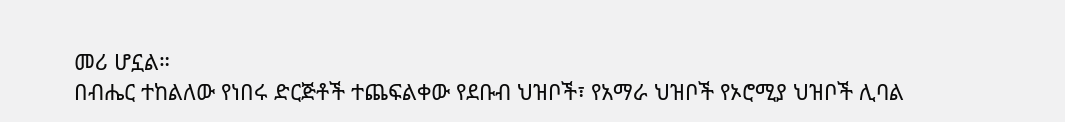መሪ ሆኗል።
በብሔር ተከልለው የነበሩ ድርጅቶች ተጨፍልቀው የደቡብ ህዝቦች፣ የአማራ ህዝቦች የኦሮሚያ ህዝቦች ሊባል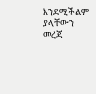እንደሚችልም ያላቸውን መረጃ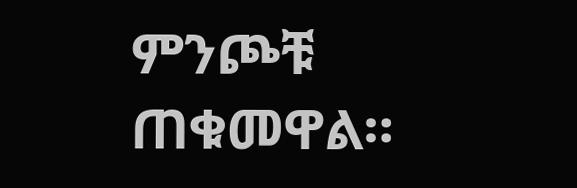ምንጮቹ ጠቁመዋል።